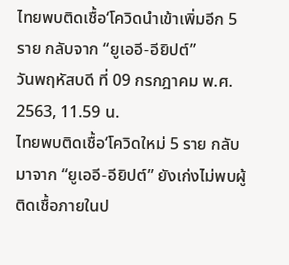ไทยพบติดเชื้อ‘โควิดนำเข้าเพิ่มอีก 5 ราย กลับจาก “ยูเออี-อียิปต์”
วันพฤหัสบดี ที่ 09 กรกฎาคม พ.ศ. 2563, 11.59 น.
ไทยพบติดเชื้อ‘โควิดใหม่ 5 ราย กลับมาจาก “ยูเออี-อียิปต์” ยังเก่งไม่พบผู้ติดเชื้อภายในป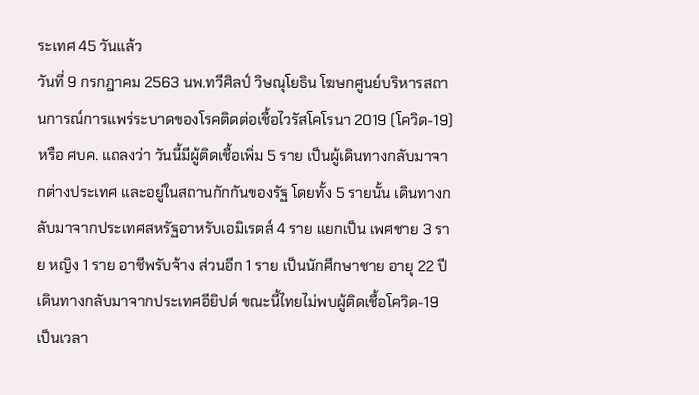ระเทศ 45 วันแล้ว
วันที่ 9 กรกฎาคม 2563 นพ.ทวีศิลป์ วิษณุโยธิน โฆษกศูนย์บริหารสถานการณ์การแพร่ระบาดของโรคติดต่อเชื้อไวรัสโคโรนา 2019 (โควิด-19) หรือ ศบค. แถลงว่า วันนี้มีผู้ติดเชื้อเพิ่ม 5 ราย เป็นผู้เดินทางกลับมาจากต่างประเทศ และอยู่ในสถานกักกันของรัฐ โดยทั้ง 5 รายนั้น เดินทางกลับมาจากประเทศสหรัฐอาหรับเอมิเรตส์ 4 ราย แยกเป็น เพศชาย 3 ราย หญิง 1 ราย อาชีพรับจ้าง ส่วนอีก 1 ราย เป็นนักศึกษาชาย อายุ 22 ปี เดินทางกลับมาจากประเทศอียิปต์ ขณะนี้ไทยไม่พบผู้ติดเชื้อโควิด-19 เป็นเวลา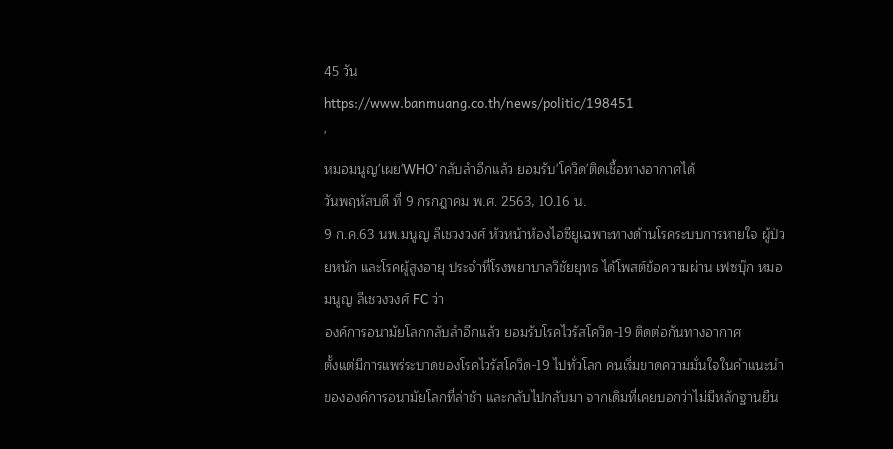45 วัน
https://www.banmuang.co.th/news/politic/198451
'
หมอมนูญ'เผย'WHO'กลับลำอีกแล้ว ยอมรับ'โควิด'ติดเชื้อทางอากาศได้
วันพฤหัสบดี ที่ 9 กรกฎาคม พ.ศ. 2563, 10.16 น.
9 ก.ค.63 นพ.มนูญ ลีเชวงวงศ์ หัวหน้าห้องไอซียูเฉพาะทางด้านโรคระบบการหายใจ ผู้ป่วยหนัก และโรคผู้สูงอายุ ประจำที่โรงพยาบาลวิชัยยุทธ ได้โพสต์ข้อความผ่าน เฟซบุ๊ก หมอมนูญ ลีเชวงวงศ์ FC ว่า
องค์การอนามัยโลกกลับลำอีกแล้ว ยอมรับโรคไวรัสโควิด-19 ติดต่อกันทางอากาศ
ตั้งแต่มีการแพร่ระบาดของโรคไวรัสโควิด-19 ไปทั่วโลก คนเริ่มขาดความมั่นใจในคำแนะนำขององค์การอนามัยโลกที่ล่าช้า และกลับไปกลับมา จากเดิมที่เคยบอกว่าไม่มีหลักฐานยืน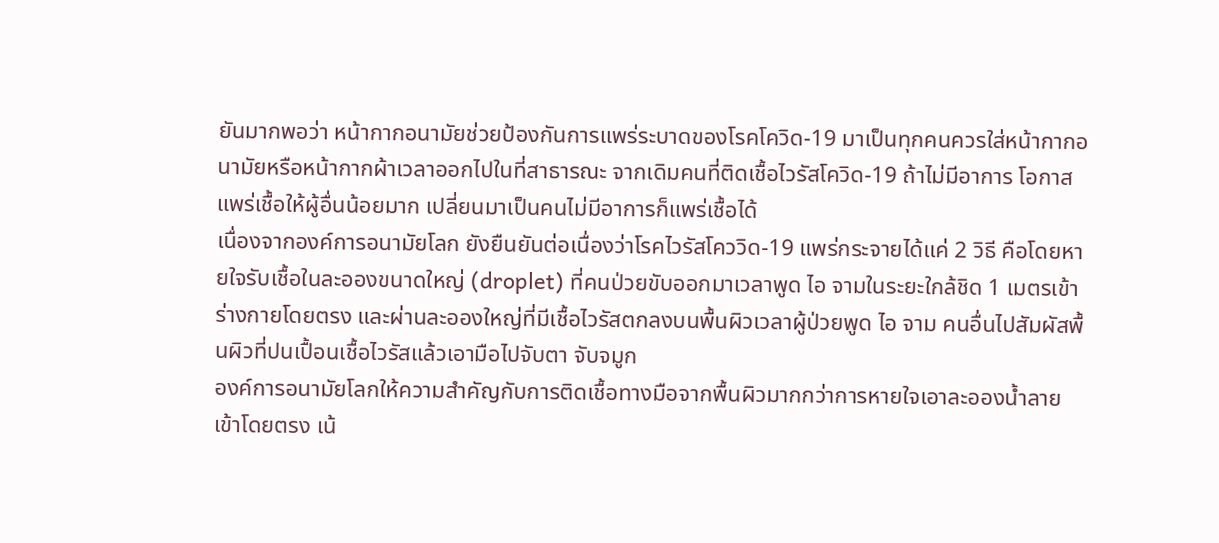ยันมากพอว่า หน้ากากอนามัยช่วยป้องกันการแพร่ระบาดของโรคโควิด-19 มาเป็นทุกคนควรใส่หน้ากากอนามัยหรือหน้ากากผ้าเวลาออกไปในที่สาธารณะ จากเดิมคนที่ติดเชื้อไวรัสโควิด-19 ถ้าไม่มีอาการ โอกาสแพร่เชื้อให้ผู้อื่นน้อยมาก เปลี่ยนมาเป็นคนไม่มีอาการก็แพร่เชื้อได้
เนื่องจากองค์การอนามัยโลก ยังยืนยันต่อเนื่องว่าโรคไวรัสโคววิด-19 แพร่กระจายได้แค่ 2 วิธี คือโดยหายใจรับเชื้อในละอองขนาดใหญ่ (droplet) ที่คนป่วยขับออกมาเวลาพูด ไอ จามในระยะใกล้ชิด 1 เมตรเข้าร่างกายโดยตรง และผ่านละอองใหญ่ที่มีเชื้อไวรัสตกลงบนพื้นผิวเวลาผู้ป่วยพูด ไอ จาม คนอื่นไปสัมผัสพื้นผิวที่ปนเปื้อนเชื้อไวรัสแล้วเอามือไปจับตา จับจมูก
องค์การอนามัยโลกให้ความสําคัญกับการติดเชื้อทางมือจากพื้นผิวมากกว่าการหายใจเอาละอองน้ำลายเข้าโดยตรง เน้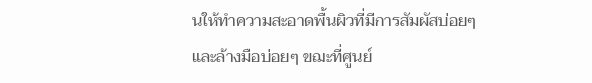นให้ทำความสะอาดพื้นผิวที่มีการสัมผัสบ่อยๆ และล้างมือบ่อยๆ ขฌะที่ศูนย์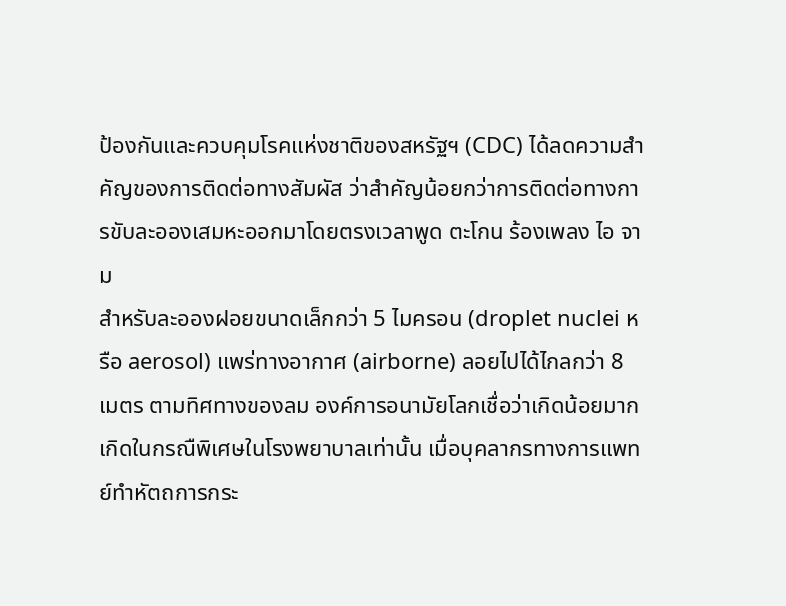ป้องกันและควบคุมโรคแห่งชาติของสหรัฐฯ (CDC) ได้ลดความสำคัญของการติดต่อทางสัมผัส ว่าสำคัญน้อยกว่าการติดต่อทางการขับละอองเสมหะออกมาโดยตรงเวลาพูด ตะโกน ร้องเพลง ไอ จาม
สำหรับละอองฝอยขนาดเล็กกว่า 5 ไมครอน (droplet nuclei หรือ aerosol) แพร่ทางอากาศ (airborne) ลอยไปได้ไกลกว่า 8 เมตร ตามทิศทางของลม องค์การอนามัยโลกเชื่อว่าเกิดน้อยมาก เกิดในกรณืพิเศษในโรงพยาบาลเท่านั้น เมื่อบุคลากรทางการแพทย์ทำหัตถการกระ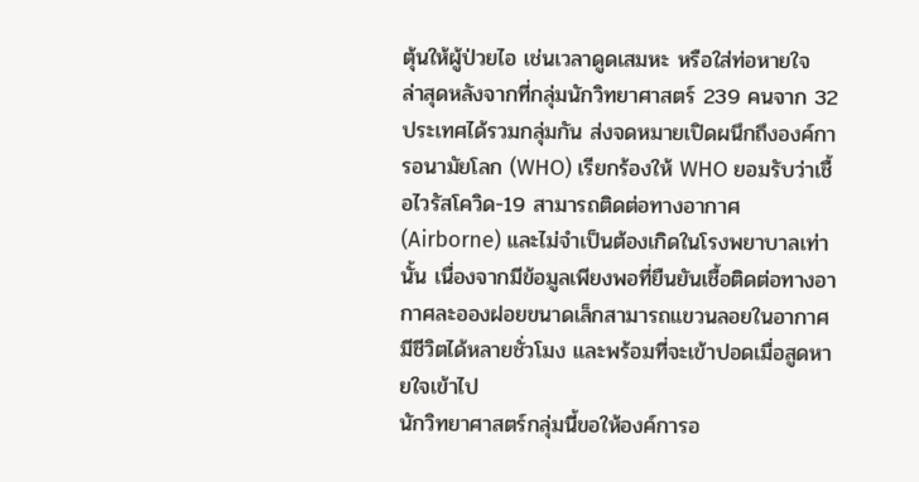ตุ้นให้ผู้ป่วยไอ เช่นเวลาดูดเสมหะ หรือใส่ท่อหายใจ
ล่าสุดหลังจากที่กลุ่มนักวิทยาศาสตร์ 239 คนจาก 32 ประเทศได้รวมกลุ่มกัน ส่งจดหมายเปิดผนึกถึงองค์การอนามัยโลก (WHO) เรียกร้องให้ WHO ยอมรับว่าเชื้อไวรัสโควิด-19 สามารถติดต่อทางอากาศ (Airborne) และไม่จำเป็นต้องเกิดในโรงพยาบาลเท่านั้น เนื่องจากมีข้อมูลเพียงพอที่ยืนยันเชื้อติดต่อทางอากาศละอองฝอยขนาดเล็กสามารถแขวนลอยในอากาศ มีชีวิตได้หลายชั่วโมง และพร้อมที่จะเข้าปอดเมื่อสูดหายใจเข้าไป
นักวิทยาศาสตร์กลุ่มนี้ขอให้องค์การอ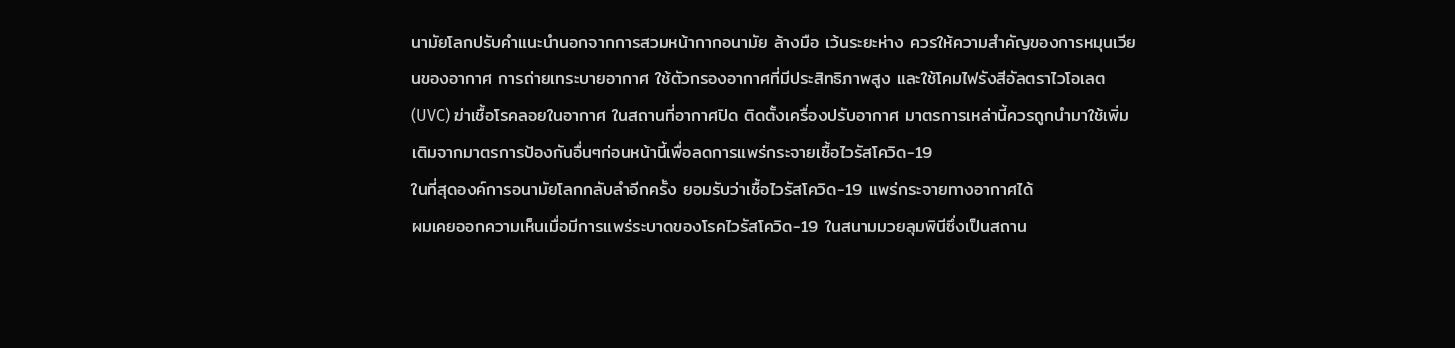นามัยโลกปรับคำแนะนำนอกจากการสวมหน้ากากอนามัย ล้างมือ เว้นระยะห่าง ควรให้ความสำคัญของการหมุนเวียนของอากาศ การถ่ายเทระบายอากาศ ใช้ตัวกรองอากาศที่มีประสิทธิภาพสูง และใช้โคมไฟรังสีอัลตราไวโอเลต (UVC) ฆ่าเชื้อโรคลอยในอากาศ ในสถานที่อากาศปิด ติดตั้งเครื่องปรับอากาศ มาตรการเหล่านี้ควรถูกนำมาใช้เพิ่มเติมจากมาตรการป้องกันอื่นๆก่อนหน้านี้เพื่อลดการแพร่กระจายเชื้อไวรัสโควิด-19
ในที่สุดองค์การอนามัยโลกกลับลำอีกครั้ง ยอมรับว่าเชื้อไวรัสโควิด-19 แพร่กระจายทางอากาศได้
ผมเคยออกความเห็นเมื่อมีการแพร่ระบาดของโรคไวรัสโควิด-19 ในสนามมวยลุมพินีซึ่งเป็นสถาน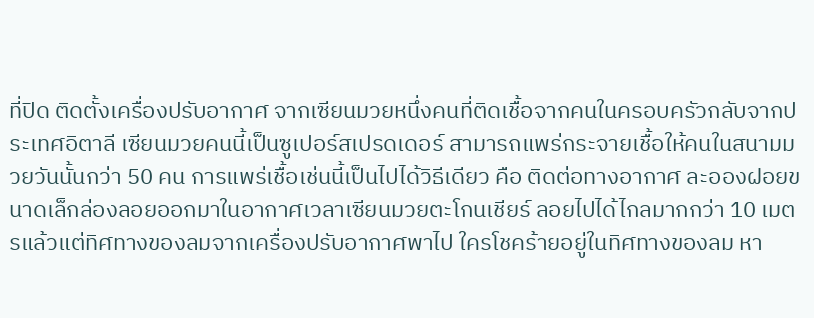ที่ปิด ติดตั้งเครื่องปรับอากาศ จากเซียนมวยหนึ่งคนที่ติดเชื้อจากคนในครอบครัวกลับจากประเทศอิตาลี เซียนมวยคนนี้เป็นซูเปอร์สเปรดเดอร์ สามารถแพร่กระจายเชื้อให้คนในสนามมวยวันนั้นกว่า 50 คน การแพร่เชื้อเช่นนี้เป็นไปได้วิธีเดียว คือ ติดต่อทางอากาศ ละอองฝอยขนาดเล็กล่องลอยออกมาในอากาศเวลาเซียนมวยตะโกนเชียร์ ลอยไปได้ไกลมากกว่า 10 เมตรแล้วแต่ทิศทางของลมจากเครื่องปรับอากาศพาไป ใครโชคร้ายอยู่ในทิศทางของลม หา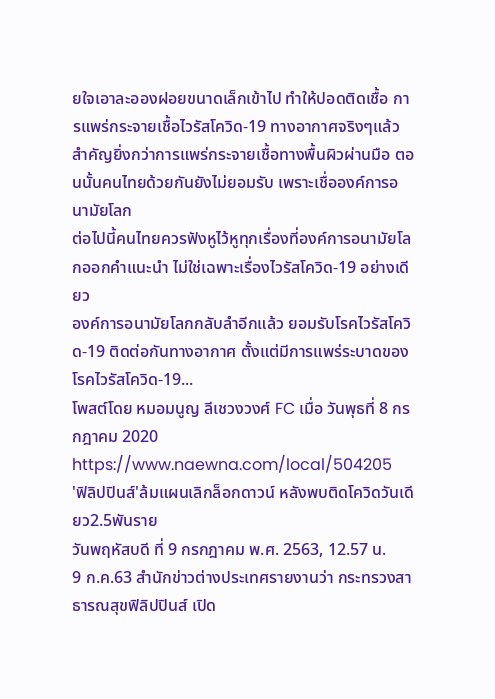ยใจเอาละอองฝอยขนาดเล็กเข้าไป ทำให้ปอดติดเชื้อ การแพร่กระจายเชื้อไวรัสโควิด-19 ทางอากาศจริงๆแล้ว สำคัญยิ่งกว่าการแพร่กระจายเชื้อทางพื้นผิวผ่านมือ ตอนนั้นคนไทยด้วยกันยังไม่ยอมรับ เพราะเชื่อองค์การอนามัยโลก
ต่อไปนี้คนไทยควรฟังหูไว้หูทุกเรื่องที่องค์การอนามัยโลกออกคำแนะนำ ไม่ใช่เฉพาะเรื่องไวรัสโควิด-19 อย่างเดียว
องค์การอนามัยโลกกลับลำอีกแล้ว ยอมรับโรคไวรัสโควิด-19 ติดต่อกันทางอากาศ ตั้งแต่มีการแพร่ระบาดของโรคไวรัสโควิด-19...
โพสต์โดย หมอมนูญ ลีเชวงวงศ์ FC เมื่อ วันพุธที่ 8 กรกฎาคม 2020
https://www.naewna.com/local/504205
'ฟิลิปปินส์'ล้มแผนเลิกล็อกดาวน์ หลังพบติดโควิดวันเดียว2.5พันราย
วันพฤหัสบดี ที่ 9 กรกฎาคม พ.ศ. 2563, 12.57 น.
9 ก.ค.63 สำนักข่าวต่างประเทศรายงานว่า กระทรวงสาธารณสุขฟิลิปปินส์ เปิด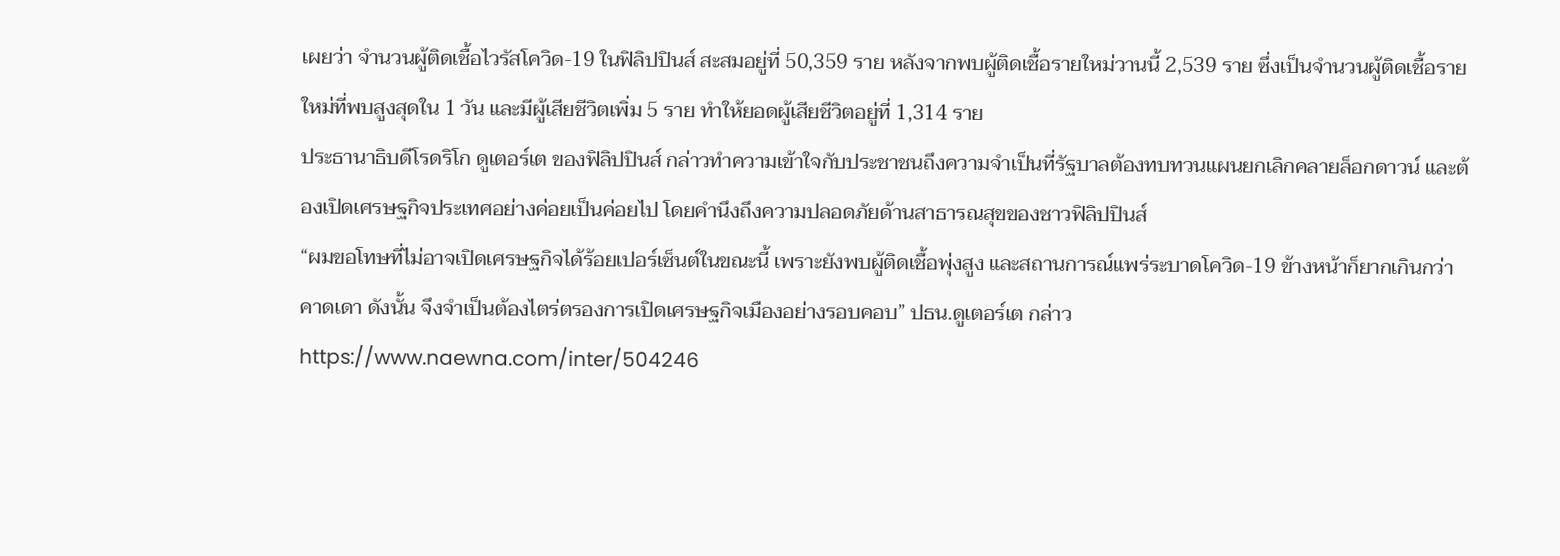เผยว่า จำนวนผู้ติดเชื้อไวรัสโควิด-19 ในฟิลิปปินส์ สะสมอยู่ที่ 50,359 ราย หลังจากพบผู้ติดเชื้อรายใหม่วานนี้ 2,539 ราย ซึ่งเป็นจำนวนผู้ติดเชื้อรายใหม่ที่พบสูงสุดใน 1 วัน และมีผู้เสียชีวิตเพิ่ม 5 ราย ทำให้ยอดผู้เสียชีวิตอยู่ที่ 1,314 ราย
ประธานาธิบดีโรดริโก ดูเตอร์เต ของฟิลิปปินส์ กล่าวทำความเข้าใจกับประชาชนถึงความจำเป็นที่รัฐบาลต้องทบทวนแผนยกเลิกคลายล็อกดาวน์ และต้องเปิดเศรษฐกิจประเทศอย่างค่อยเป็นค่อยไป โดยคำนึงถึงความปลอดภัยด้านสาธารณสุขของชาวฟิลิปปินส์
“ผมขอโทษที่ไม่อาจเปิดเศรษฐกิจได้ร้อยเปอร์เซ็นต์ในขณะนี้ เพราะยังพบผู้ติดเชื้อพุ่งสูง และสถานการณ์แพร่ระบาดโควิด-19 ข้างหน้าก็ยากเกินกว่าคาดเดา ดังนั้น จึงจำเป็นต้องไตร่ตรองการเปิดเศรษฐกิจเมืองอย่างรอบคอบ” ปธน.ดูเตอร์เต กล่าว
https://www.naewna.com/inter/504246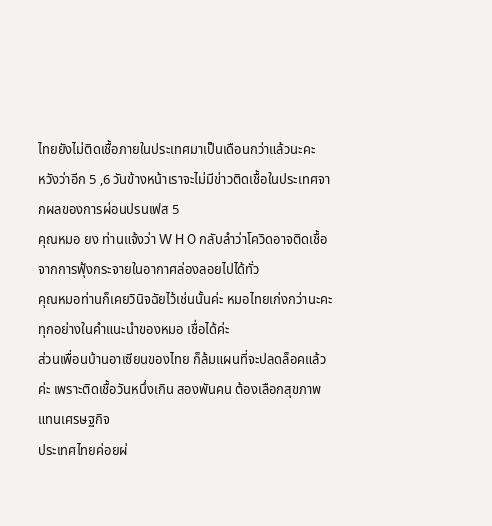ไทยยังไม่ติดเชื้อภายในประเทศมาเป็นเดือนกว่าแล้วนะคะ
หวังว่าอีก 5 ,6 วันข้างหน้าเราจะไม่มีข่าวติดเชื้อในประเทศจากผลของการผ่อนปรนเฟส 5
คุณหมอ ยง ท่านแจ้งว่า W H O กลับลำว่าโควิดอาจติดเชื้อจากการฟุ้งกระจายในอากาศล่องลอยไปได้ทั่ว
คุณหมอท่านก็เคยวินิจฉัยไว้เช่นนั้นค่ะ หมอไทยเก่งกว่านะคะ
ทุกอย่างในคำแนะนำของหมอ เชื่อได้ค่ะ
ส่วนเพื่อนบ้านอาเซียนของไทย ก็ล้มแผนที่จะปลดล็อคแล้วค่ะ เพราะติดเชื้อวันหนึ่งเกิน สองพันคน ต้องเลือกสุขภาพแทนเศรษฐกิจ
ประเทศไทยค่อยผ่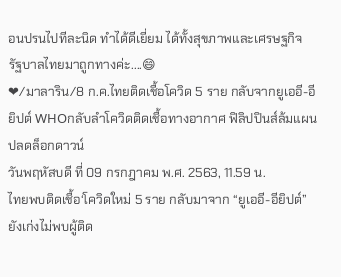อนปรนไปทีละนิด ทำได้ดีเยี่ยม ได้ทั้งสุขภาพและเศรษฐกิจ
รัฐบาลไทยมาถูกทางค่ะ....😄
❤/มาลาริน/8 ก.ค.ไทยติดเชื้อโควิด 5 ราย กลับจากยูเออี-อียิปต์ WHOกลับลำโควิดติดเชื้อทางอากาศ ฟิลิปปินส์ล้มแผนปลดล็อกดาวน์
วันพฤหัสบดี ที่ 09 กรกฎาคม พ.ศ. 2563, 11.59 น.
ไทยพบติดเชื้อ‘โควิดใหม่ 5 ราย กลับมาจาก “ยูเออี-อียิปต์” ยังเก่งไม่พบผู้ติด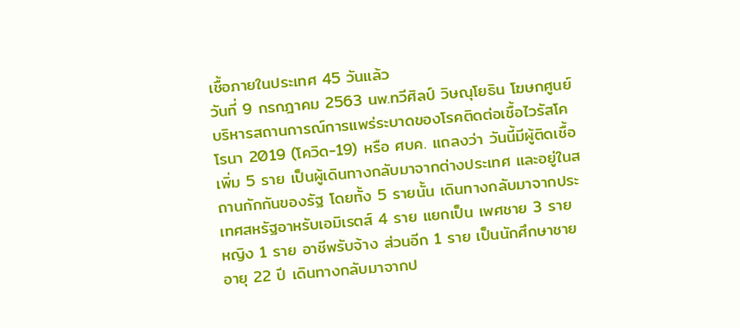เชื้อภายในประเทศ 45 วันแล้ว
วันที่ 9 กรกฎาคม 2563 นพ.ทวีศิลป์ วิษณุโยธิน โฆษกศูนย์บริหารสถานการณ์การแพร่ระบาดของโรคติดต่อเชื้อไวรัสโคโรนา 2019 (โควิด-19) หรือ ศบค. แถลงว่า วันนี้มีผู้ติดเชื้อเพิ่ม 5 ราย เป็นผู้เดินทางกลับมาจากต่างประเทศ และอยู่ในสถานกักกันของรัฐ โดยทั้ง 5 รายนั้น เดินทางกลับมาจากประเทศสหรัฐอาหรับเอมิเรตส์ 4 ราย แยกเป็น เพศชาย 3 ราย หญิง 1 ราย อาชีพรับจ้าง ส่วนอีก 1 ราย เป็นนักศึกษาชาย อายุ 22 ปี เดินทางกลับมาจากป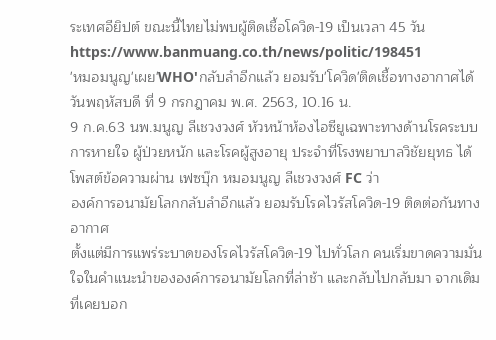ระเทศอียิปต์ ขณะนี้ไทยไม่พบผู้ติดเชื้อโควิด-19 เป็นเวลา 45 วัน
https://www.banmuang.co.th/news/politic/198451
'หมอมนูญ'เผย'WHO'กลับลำอีกแล้ว ยอมรับ'โควิด'ติดเชื้อทางอากาศได้
วันพฤหัสบดี ที่ 9 กรกฎาคม พ.ศ. 2563, 10.16 น.
9 ก.ค.63 นพ.มนูญ ลีเชวงวงศ์ หัวหน้าห้องไอซียูเฉพาะทางด้านโรคระบบการหายใจ ผู้ป่วยหนัก และโรคผู้สูงอายุ ประจำที่โรงพยาบาลวิชัยยุทธ ได้โพสต์ข้อความผ่าน เฟซบุ๊ก หมอมนูญ ลีเชวงวงศ์ FC ว่า
องค์การอนามัยโลกกลับลำอีกแล้ว ยอมรับโรคไวรัสโควิด-19 ติดต่อกันทางอากาศ
ตั้งแต่มีการแพร่ระบาดของโรคไวรัสโควิด-19 ไปทั่วโลก คนเริ่มขาดความมั่นใจในคำแนะนำขององค์การอนามัยโลกที่ล่าช้า และกลับไปกลับมา จากเดิมที่เคยบอก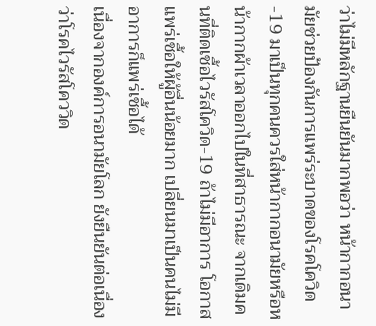ว่าไม่มีหลักฐานยืนยันมากพอว่า หน้ากากอนามัยช่วยป้องกันการแพร่ระบาดของโรคโควิด-19 มาเป็นทุกคนควรใส่หน้ากากอนามัยหรือหน้ากากผ้าเวลาออกไปในที่สาธารณะ จากเดิมคนที่ติดเชื้อไวรัสโควิด-19 ถ้าไม่มีอาการ โอกาสแพร่เชื้อให้ผู้อื่นน้อยมาก เปลี่ยนมาเป็นคนไม่มีอาการก็แพร่เชื้อได้
เนื่องจากองค์การอนามัยโลก ยังยืนยันต่อเนื่องว่าโรคไวรัสโคววิด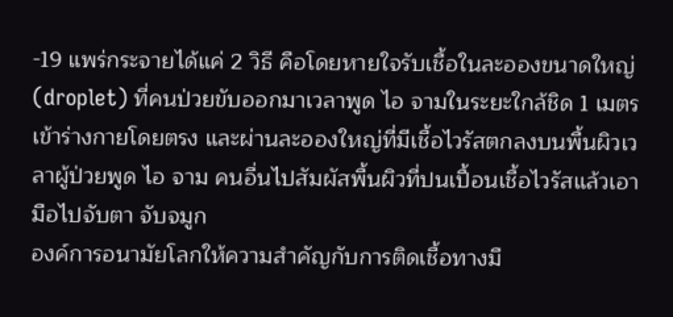-19 แพร่กระจายได้แค่ 2 วิธี คือโดยหายใจรับเชื้อในละอองขนาดใหญ่ (droplet) ที่คนป่วยขับออกมาเวลาพูด ไอ จามในระยะใกล้ชิด 1 เมตรเข้าร่างกายโดยตรง และผ่านละอองใหญ่ที่มีเชื้อไวรัสตกลงบนพื้นผิวเวลาผู้ป่วยพูด ไอ จาม คนอื่นไปสัมผัสพื้นผิวที่ปนเปื้อนเชื้อไวรัสแล้วเอามือไปจับตา จับจมูก
องค์การอนามัยโลกให้ความสําคัญกับการติดเชื้อทางมื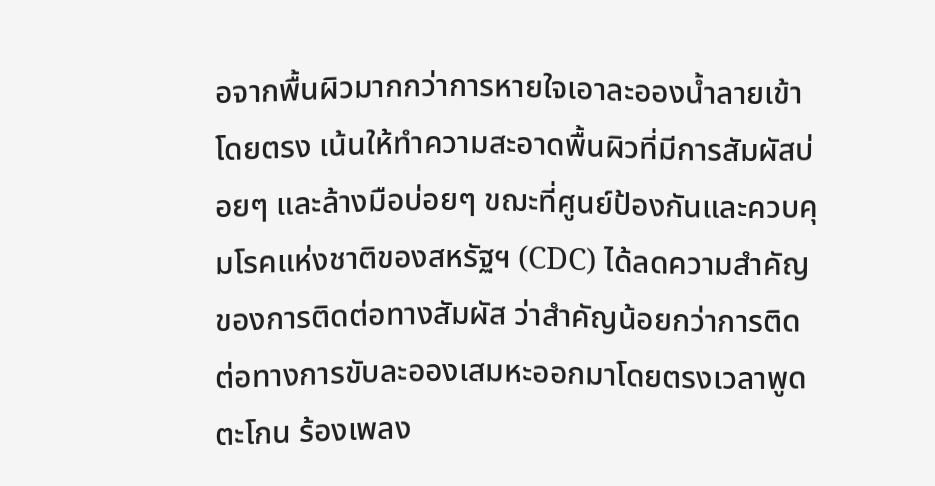อจากพื้นผิวมากกว่าการหายใจเอาละอองน้ำลายเข้าโดยตรง เน้นให้ทำความสะอาดพื้นผิวที่มีการสัมผัสบ่อยๆ และล้างมือบ่อยๆ ขฌะที่ศูนย์ป้องกันและควบคุมโรคแห่งชาติของสหรัฐฯ (CDC) ได้ลดความสำคัญของการติดต่อทางสัมผัส ว่าสำคัญน้อยกว่าการติดต่อทางการขับละอองเสมหะออกมาโดยตรงเวลาพูด ตะโกน ร้องเพลง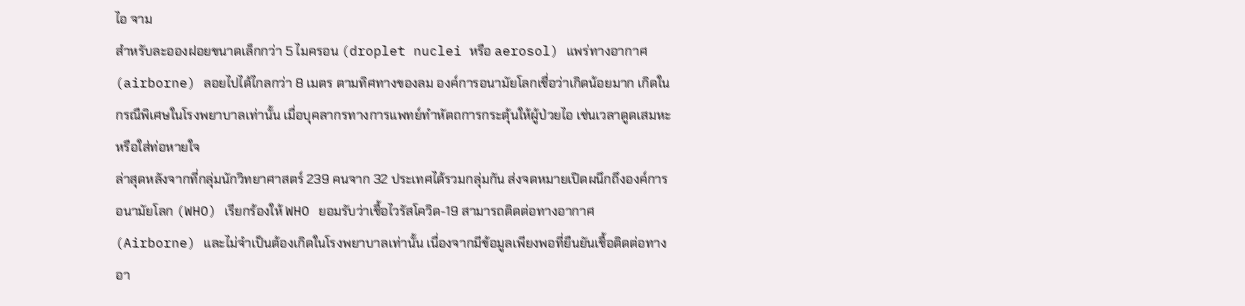ไอ จาม
สำหรับละอองฝอยขนาดเล็กกว่า 5 ไมครอน (droplet nuclei หรือ aerosol) แพร่ทางอากาศ (airborne) ลอยไปได้ไกลกว่า 8 เมตร ตามทิศทางของลม องค์การอนามัยโลกเชื่อว่าเกิดน้อยมาก เกิดในกรณืพิเศษในโรงพยาบาลเท่านั้น เมื่อบุคลากรทางการแพทย์ทำหัตถการกระตุ้นให้ผู้ป่วยไอ เช่นเวลาดูดเสมหะ หรือใส่ท่อหายใจ
ล่าสุดหลังจากที่กลุ่มนักวิทยาศาสตร์ 239 คนจาก 32 ประเทศได้รวมกลุ่มกัน ส่งจดหมายเปิดผนึกถึงองค์การอนามัยโลก (WHO) เรียกร้องให้ WHO ยอมรับว่าเชื้อไวรัสโควิด-19 สามารถติดต่อทางอากาศ (Airborne) และไม่จำเป็นต้องเกิดในโรงพยาบาลเท่านั้น เนื่องจากมีข้อมูลเพียงพอที่ยืนยันเชื้อติดต่อทางอา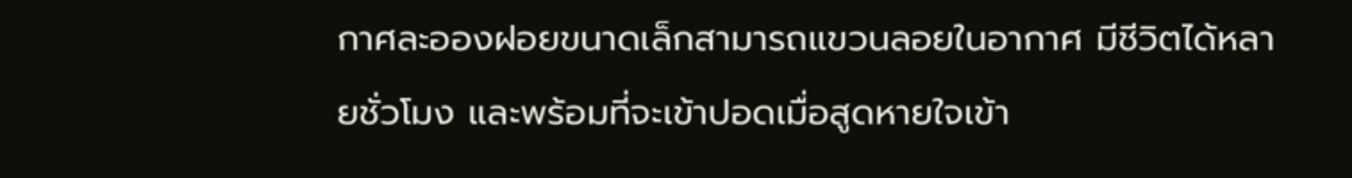กาศละอองฝอยขนาดเล็กสามารถแขวนลอยในอากาศ มีชีวิตได้หลายชั่วโมง และพร้อมที่จะเข้าปอดเมื่อสูดหายใจเข้า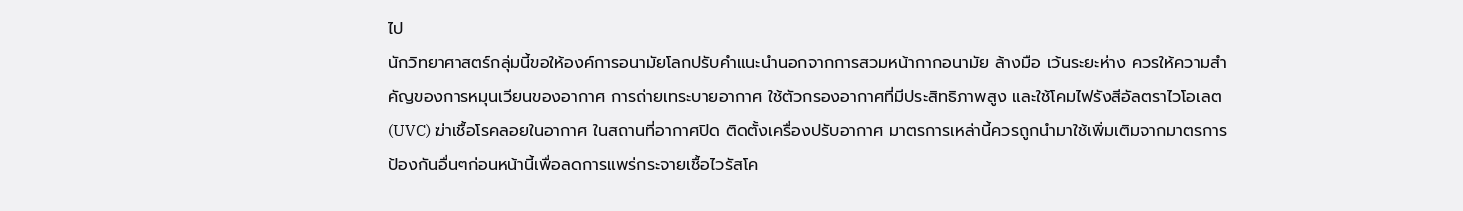ไป
นักวิทยาศาสตร์กลุ่มนี้ขอให้องค์การอนามัยโลกปรับคำแนะนำนอกจากการสวมหน้ากากอนามัย ล้างมือ เว้นระยะห่าง ควรให้ความสำคัญของการหมุนเวียนของอากาศ การถ่ายเทระบายอากาศ ใช้ตัวกรองอากาศที่มีประสิทธิภาพสูง และใช้โคมไฟรังสีอัลตราไวโอเลต (UVC) ฆ่าเชื้อโรคลอยในอากาศ ในสถานที่อากาศปิด ติดตั้งเครื่องปรับอากาศ มาตรการเหล่านี้ควรถูกนำมาใช้เพิ่มเติมจากมาตรการป้องกันอื่นๆก่อนหน้านี้เพื่อลดการแพร่กระจายเชื้อไวรัสโค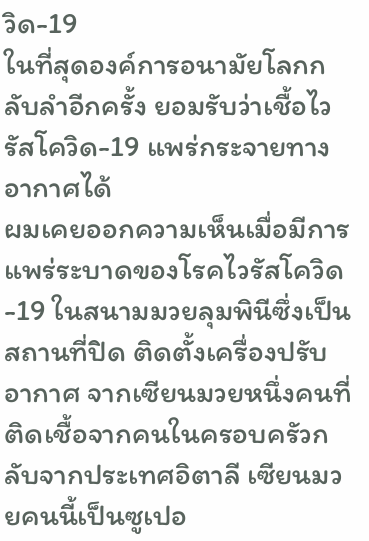วิด-19
ในที่สุดองค์การอนามัยโลกกลับลำอีกครั้ง ยอมรับว่าเชื้อไวรัสโควิด-19 แพร่กระจายทางอากาศได้
ผมเคยออกความเห็นเมื่อมีการแพร่ระบาดของโรคไวรัสโควิด-19 ในสนามมวยลุมพินีซึ่งเป็นสถานที่ปิด ติดตั้งเครื่องปรับอากาศ จากเซียนมวยหนึ่งคนที่ติดเชื้อจากคนในครอบครัวกลับจากประเทศอิตาลี เซียนมวยคนนี้เป็นซูเปอ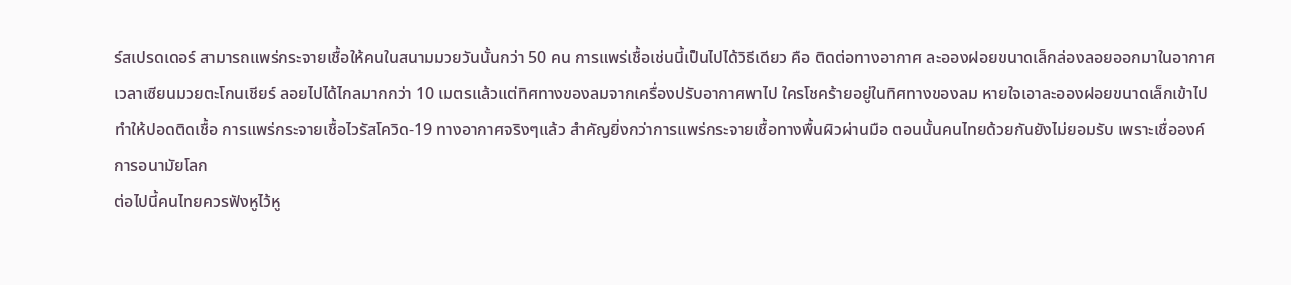ร์สเปรดเดอร์ สามารถแพร่กระจายเชื้อให้คนในสนามมวยวันนั้นกว่า 50 คน การแพร่เชื้อเช่นนี้เป็นไปได้วิธีเดียว คือ ติดต่อทางอากาศ ละอองฝอยขนาดเล็กล่องลอยออกมาในอากาศเวลาเซียนมวยตะโกนเชียร์ ลอยไปได้ไกลมากกว่า 10 เมตรแล้วแต่ทิศทางของลมจากเครื่องปรับอากาศพาไป ใครโชคร้ายอยู่ในทิศทางของลม หายใจเอาละอองฝอยขนาดเล็กเข้าไป ทำให้ปอดติดเชื้อ การแพร่กระจายเชื้อไวรัสโควิด-19 ทางอากาศจริงๆแล้ว สำคัญยิ่งกว่าการแพร่กระจายเชื้อทางพื้นผิวผ่านมือ ตอนนั้นคนไทยด้วยกันยังไม่ยอมรับ เพราะเชื่อองค์การอนามัยโลก
ต่อไปนี้คนไทยควรฟังหูไว้หู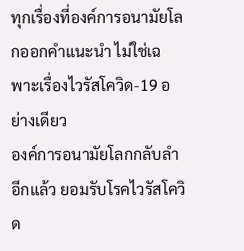ทุกเรื่องที่องค์การอนามัยโลกออกคำแนะนำ ไม่ใช่เฉพาะเรื่องไวรัสโควิด-19 อย่างเดียว
องค์การอนามัยโลกกลับลำอีกแล้ว ยอมรับโรคไวรัสโควิด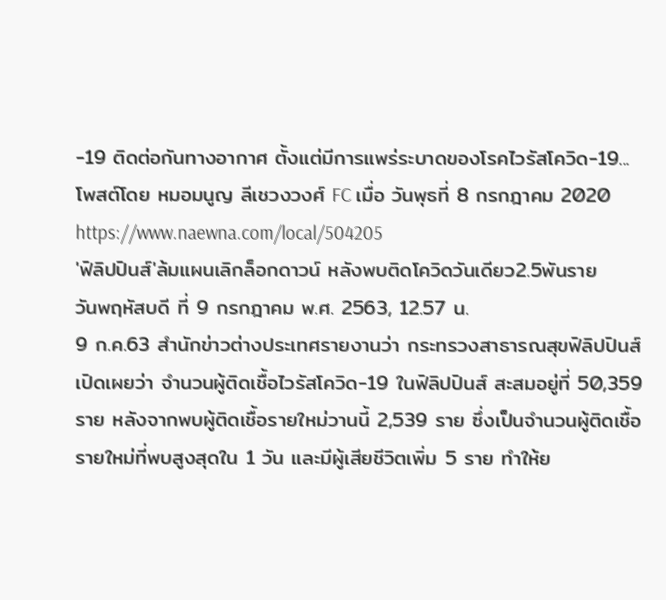-19 ติดต่อกันทางอากาศ ตั้งแต่มีการแพร่ระบาดของโรคไวรัสโควิด-19...
โพสต์โดย หมอมนูญ ลีเชวงวงศ์ FC เมื่อ วันพุธที่ 8 กรกฎาคม 2020
https://www.naewna.com/local/504205
'ฟิลิปปินส์'ล้มแผนเลิกล็อกดาวน์ หลังพบติดโควิดวันเดียว2.5พันราย
วันพฤหัสบดี ที่ 9 กรกฎาคม พ.ศ. 2563, 12.57 น.
9 ก.ค.63 สำนักข่าวต่างประเทศรายงานว่า กระทรวงสาธารณสุขฟิลิปปินส์ เปิดเผยว่า จำนวนผู้ติดเชื้อไวรัสโควิด-19 ในฟิลิปปินส์ สะสมอยู่ที่ 50,359 ราย หลังจากพบผู้ติดเชื้อรายใหม่วานนี้ 2,539 ราย ซึ่งเป็นจำนวนผู้ติดเชื้อรายใหม่ที่พบสูงสุดใน 1 วัน และมีผู้เสียชีวิตเพิ่ม 5 ราย ทำให้ย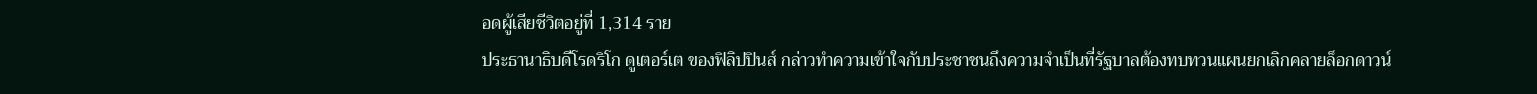อดผู้เสียชีวิตอยู่ที่ 1,314 ราย
ประธานาธิบดีโรดริโก ดูเตอร์เต ของฟิลิปปินส์ กล่าวทำความเข้าใจกับประชาชนถึงความจำเป็นที่รัฐบาลต้องทบทวนแผนยกเลิกคลายล็อกดาวน์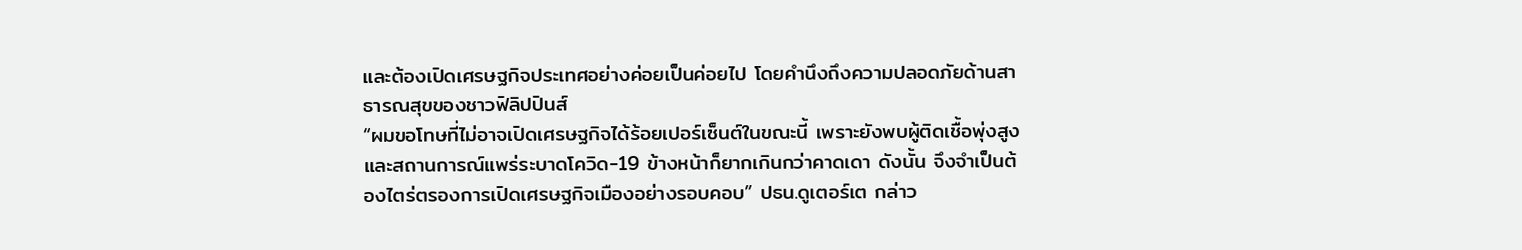และต้องเปิดเศรษฐกิจประเทศอย่างค่อยเป็นค่อยไป โดยคำนึงถึงความปลอดภัยด้านสาธารณสุขของชาวฟิลิปปินส์
“ผมขอโทษที่ไม่อาจเปิดเศรษฐกิจได้ร้อยเปอร์เซ็นต์ในขณะนี้ เพราะยังพบผู้ติดเชื้อพุ่งสูง และสถานการณ์แพร่ระบาดโควิด-19 ข้างหน้าก็ยากเกินกว่าคาดเดา ดังนั้น จึงจำเป็นต้องไตร่ตรองการเปิดเศรษฐกิจเมืองอย่างรอบคอบ” ปธน.ดูเตอร์เต กล่าว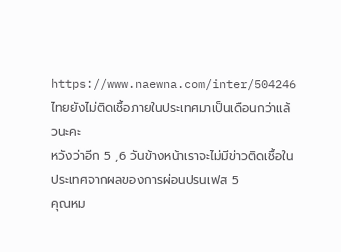https://www.naewna.com/inter/504246
ไทยยังไม่ติดเชื้อภายในประเทศมาเป็นเดือนกว่าแล้วนะคะ
หวังว่าอีก 5 ,6 วันข้างหน้าเราจะไม่มีข่าวติดเชื้อในประเทศจากผลของการผ่อนปรนเฟส 5
คุณหม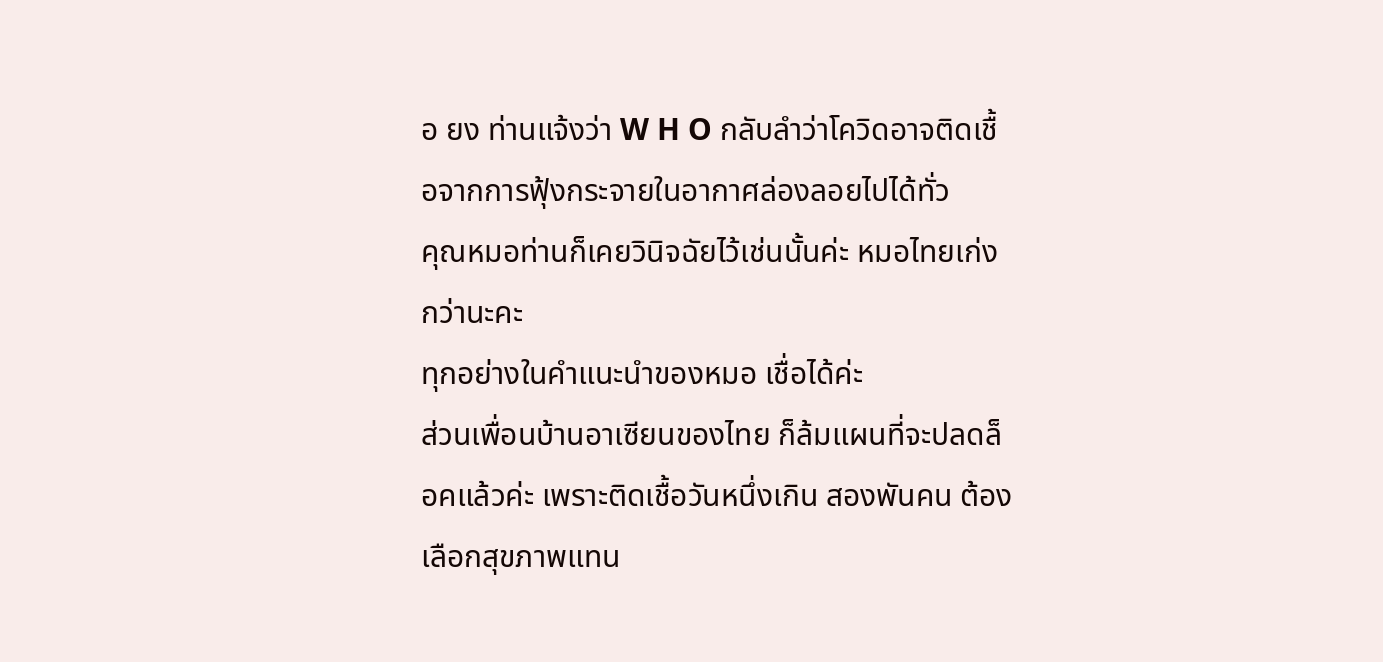อ ยง ท่านแจ้งว่า W H O กลับลำว่าโควิดอาจติดเชื้อจากการฟุ้งกระจายในอากาศล่องลอยไปได้ทั่ว
คุณหมอท่านก็เคยวินิจฉัยไว้เช่นนั้นค่ะ หมอไทยเก่งกว่านะคะ
ทุกอย่างในคำแนะนำของหมอ เชื่อได้ค่ะ
ส่วนเพื่อนบ้านอาเซียนของไทย ก็ล้มแผนที่จะปลดล็อคแล้วค่ะ เพราะติดเชื้อวันหนึ่งเกิน สองพันคน ต้องเลือกสุขภาพแทน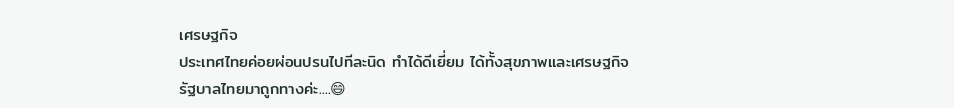เศรษฐกิจ
ประเทศไทยค่อยผ่อนปรนไปทีละนิด ทำได้ดีเยี่ยม ได้ทั้งสุขภาพและเศรษฐกิจ
รัฐบาลไทยมาถูกทางค่ะ....😄